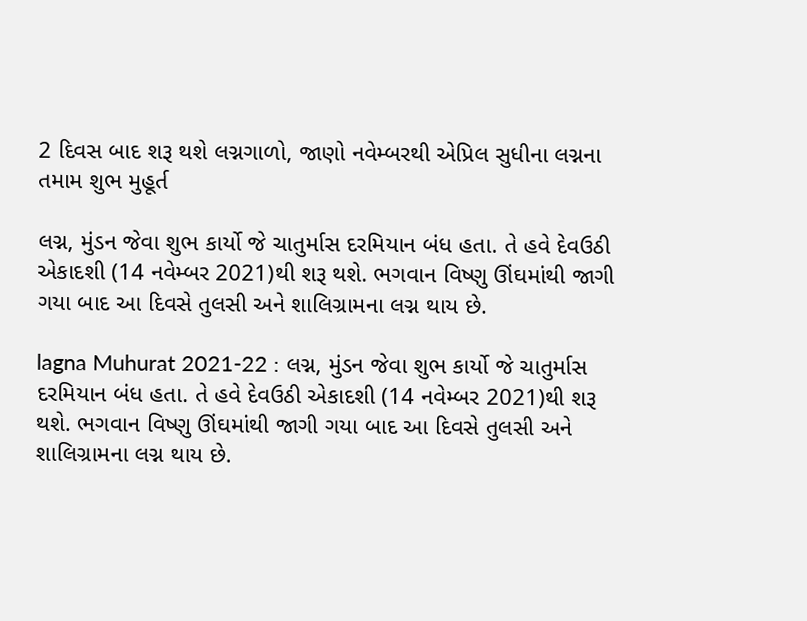2 દિવસ બાદ શરૂ થશે લગ્નગાળો, જાણો નવેમ્બરથી એપ્રિલ સુધીના લગ્નના તમામ શુભ મુહૂર્ત

લગ્ન, મુંડન જેવા શુભ કાર્યો જે ચાતુર્માસ દરમિયાન બંધ હતા. તે હવે દેવઉઠી એકાદશી (14 નવેમ્બર 2021)થી શરૂ થશે. ભગવાન વિષ્ણુ ઊંઘમાંથી જાગી ગયા બાદ આ દિવસે તુલસી અને શાલિગ્રામના લગ્ન થાય છે.

lagna Muhurat 2021-22 : લગ્ન, મુંડન જેવા શુભ કાર્યો જે ચાતુર્માસ દરમિયાન બંધ હતા. તે હવે દેવઉઠી એકાદશી (14 નવેમ્બર 2021)થી શરૂ થશે. ભગવાન વિષ્ણુ ઊંઘમાંથી જાગી ગયા બાદ આ દિવસે તુલસી અને શાલિગ્રામના લગ્ન થાય છે.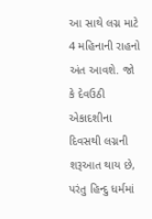આ સાથે લગ્ન માટે 4 મહિનાની રાહનો અંત આવશે. જો કે દેવઉઠી એકાદશીના દિવસથી લગ્નની શરૂઆત થાય છે, પરંતુ હિન્દુ ધર્મમાં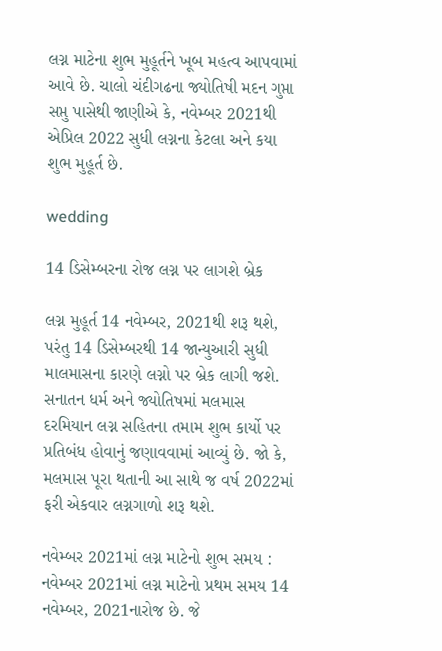લગ્ન માટેના શુભ મુહૂર્તને ખૂબ મહત્વ આપવામાં આવે છે. ચાલો ચંદીગઢના જ્યોતિષી મદન ગુપ્તા સપ્તુ પાસેથી જાણીએ કે, નવેમ્બર 2021થી એપ્રિલ 2022 સુધી લગ્નના કેટલા અને કયા શુભ મુહૂર્ત છે.

wedding

14 ડિસેમ્બરના રોજ લગ્ન પર લાગશે બ્રેક

લગ્ન મુહૂર્ત 14 નવેમ્બર, 2021થી શરૂ થશે, પરંતુ 14 ડિસેમ્બરથી 14 જાન્યુઆરી સુધી માલમાસના કારણે લગ્નો પર બ્રેક લાગી જશે. સનાતન ધર્મ અને જ્યોતિષમાં મલમાસ દરમિયાન લગ્ન સહિતના તમામ શુભ કાર્યો પર પ્રતિબંધ હોવાનું જણાવવામાં આવ્યું છે. જો કે, મલમાસ પૂરા થતાની આ સાથે જ વર્ષ 2022માં ફરી એકવાર લગ્નગાળો શરૂ થશે.

નવેમ્બર 2021માં લગ્ન માટેનો શુભ સમય : નવેમ્બર 2021માં લગ્ન માટેનો પ્રથમ સમય 14 નવેમ્બર, 2021નારોજ છે. જે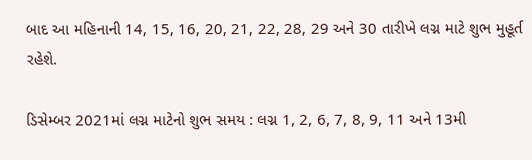બાદ આ મહિનાની 14, 15, 16, 20, 21, 22, 28, 29 અને 30 તારીખે લગ્ન માટે શુભ મુહૂર્ત રહેશે.

ડિસેમ્બર 2021માં લગ્ન માટેનો શુભ સમય : લગ્ન 1, 2, 6, 7, 8, 9, 11 અને 13મી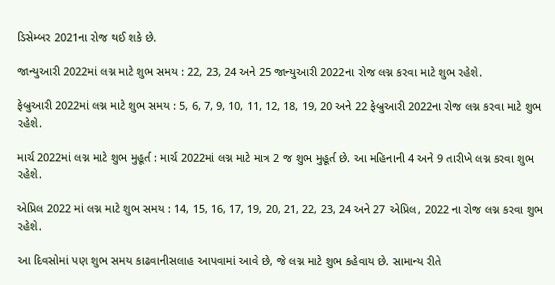ડિસેમ્બર 2021ના રોજ થઈ શકે છે.

જાન્યુઆરી 2022માં લગ્ન માટે શુભ સમય : 22, 23, 24 અને 25 જાન્યુઆરી 2022ના રોજ લગ્ન કરવા માટે શુભ રહેશે.

ફેબ્રુઆરી 2022માં લગ્ન માટે શુભ સમય : 5, 6, 7, 9, 10, 11, 12, 18, 19, 20 અને 22 ફેબ્રુઆરી 2022ના રોજ લગ્ન કરવા માટે શુભ રહેશે.

માર્ચ 2022માં લગ્ન માટે શુભ મુહૂર્ત : માર્ચ 2022માં લગ્ન માટે માત્ર 2 જ શુભ મુહૂર્ત છે. આ મહિનાની 4 અને 9 તારીખે લગ્ન કરવા શુભ રહેશે.

એપ્રિલ 2022 માં લગ્ન માટે શુભ સમય : 14, 15, 16, 17, 19, 20, 21, 22, 23, 24 અને 27 એપ્રિલ, 2022 ના રોજ લગ્ન કરવા શુભ રહેશે.

આ દિવસોમાં પણ શુભ સમય કાઢવાનીસલાહ આપવામાં આવે છે, જે લગ્ન માટે શુભ કહેવાય છે. સામાન્ય રીતે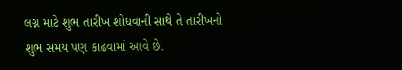લગ્ન માટે શુભ તારીખ શોધવાની સાથે તે તારીખનો શુભ સમય પણ કાઢવામાં આવે છે.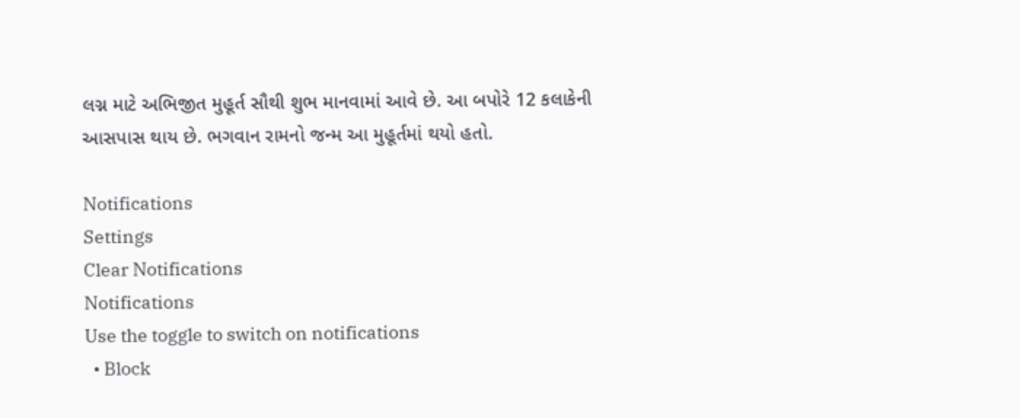લગ્ન માટે અભિજીત મુહૂર્ત સૌથી શુભ માનવામાં આવે છે. આ બપોરે 12 કલાકેની આસપાસ થાય છે. ભગવાન રામનો જન્મ આ મુહૂર્તમાં થયો હતો.

Notifications
Settings
Clear Notifications
Notifications
Use the toggle to switch on notifications
  • Block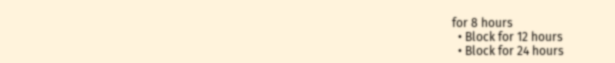for 8 hours
  • Block for 12 hours
  • Block for 24 hours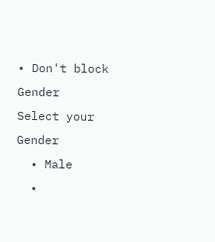• Don't block
Gender
Select your Gender
  • Male
  •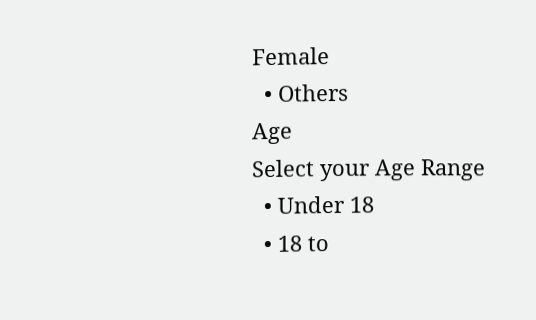Female
  • Others
Age
Select your Age Range
  • Under 18
  • 18 to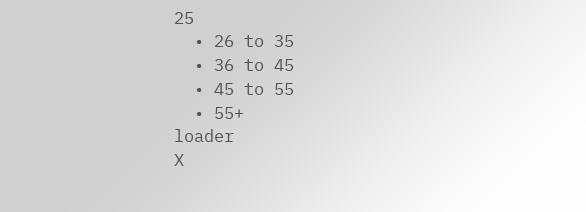25
  • 26 to 35
  • 36 to 45
  • 45 to 55
  • 55+
loader
X